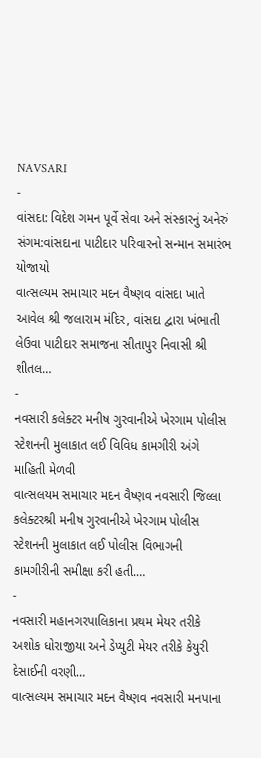NAVSARI
-
વાંસદા: વિદેશ ગમન પૂર્વે સેવા અને સંસ્કારનું અનેરું સંગમ:વાંસદાના પાટીદાર પરિવારનો સન્માન સમારંભ યોજાયો
વાત્સલ્યમ સમાચાર મદન વૈષ્ણવ વાંસદા ખાતે આવેલ શ્રી જલારામ મંદિર, વાંસદા દ્વારા ખંભાતી લેઉવા પાટીદાર સમાજના સીતાપુર નિવાસી શ્રી શીતલ…
-
નવસારી કલેક્ટર મનીષ ગુરવાનીએ ખેરગામ પોલીસ સ્ટેશનની મુલાકાત લઈ વિવિધ કામગીરી અંગે માહિતી મેળવી
વાત્સલયમ સમાચાર મદન વૈષ્ણવ નવસારી જિલ્લા કલેક્ટરશ્રી મનીષ ગુરવાનીએ ખેરગામ પોલીસ સ્ટેશનની મુલાકાત લઈ પોલીસ વિભાગની કામગીરીની સમીક્ષા કરી હતી.…
-
નવસારી મહાનગરપાલિકાના પ્રથમ મેયર તરીકે અશોક ધોરાજીયા અને ડેપ્યુટી મેયર તરીકે કેયુરી દેસાઈની વરણી…
વાત્સલ્યમ સમાચાર મદન વૈષ્ણવ નવસારી મનપાના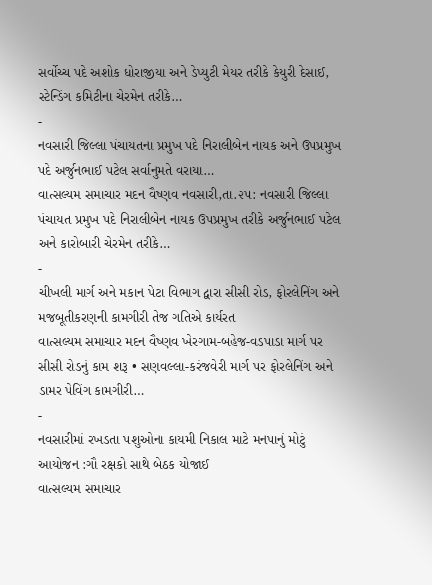સર્વોચ્ચ પદે અશોક ધોરાજીયા અને ડેપ્યુટી મેયર તરીકે કેયુરી દેસાઈ, સ્ટેન્ડિંગ કમિટીના ચેરમેન તરીકે…
-
નવસારી જિલ્લા પંચાયતના પ્રમુખ પદે નિરાલીબેન નાયક અને ઉપપ્રમુખ પદે અર્જુનભાઈ પટેલ સર્વાનુમતે વરાયા…
વાત્સલ્યમ સમાચાર મદન વૈષ્ણવ નવસારી,તા.૨૫: નવસારી જિલ્લા પંચાયત પ્રમુખ પદે નિરાલીબેન નાયક ઉપપ્રમુખ તરીકે અર્જુનભાઈ પટેલ અને કારોબારી ચેરમેન તરીકે…
-
ચીખલી માર્ગ અને મકાન પેટા વિભાગ દ્વારા સીસી રોડ, ફોરલેનિંગ અને મજબૂતીકરણની કામગીરી તેજ ગતિએ કાર્યરત
વાત્સલ્યમ સમાચાર મદન વૈષ્ણવ ખેરગામ-બહેજ-વડપાડા માર્ગ પર સીસી રોડનું કામ શરૂ • સણવલ્લા-કરંજવેરી માર્ગ પર ફોરલેનિંગ અને ડામર પેવિંગ કામગીરી…
-
નવસારીમાં રખડતા પશુઓના કાયમી નિકાલ માટે મનપાનું મોટું આયોજન :ગૌ રક્ષકો સાથે બેઠક યોજાઈ
વાત્સલ્યમ સમાચાર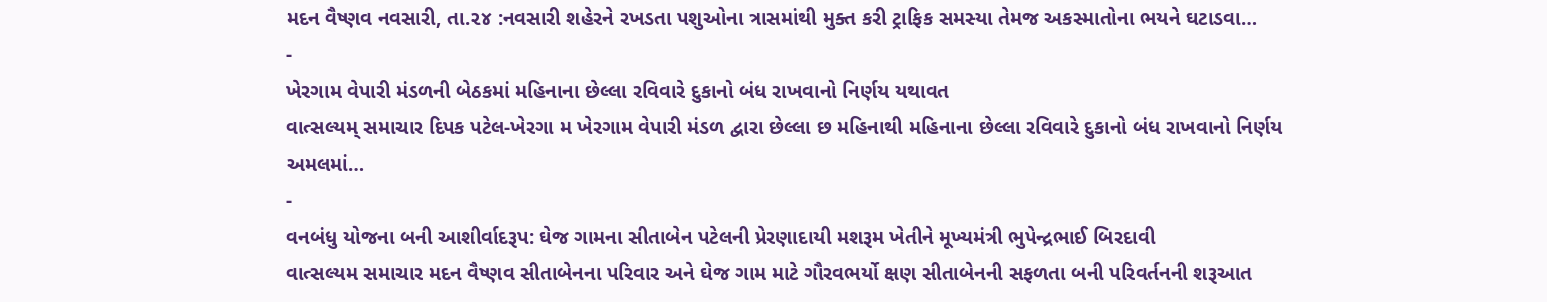મદન વૈષ્ણવ નવસારી, તા.૨૪ :નવસારી શહેરને રખડતા પશુઓના ત્રાસમાંથી મુક્ત કરી ટ્રાફિક સમસ્યા તેમજ અકસ્માતોના ભયને ઘટાડવા…
-
ખેરગામ વેપારી મંડળની બેઠકમાં મહિનાના છેલ્લા રવિવારે દુકાનો બંધ રાખવાનો નિર્ણય યથાવત
વાત્સલ્યમ્ સમાચાર દિપક પટેલ-ખેરગા મ ખેરગામ વેપારી મંડળ દ્વારા છેલ્લા છ મહિનાથી મહિનાના છેલ્લા રવિવારે દુકાનો બંધ રાખવાનો નિર્ણય અમલમાં…
-
વનબંધુ યોજના બની આશીર્વાદરૂપ: ઘેજ ગામના સીતાબેન પટેલની પ્રેરણાદાયી મશરૂમ ખેતીને મૂખ્યમંત્રી ભુપેન્દ્રભાઈ બિરદાવી
વાત્સલ્યમ સમાચાર મદન વૈષ્ણવ સીતાબેનના પરિવાર અને ઘેજ ગામ માટે ગૌરવભર્યો ક્ષણ સીતાબેનની સફળતા બની પરિવર્તનની શરૂઆત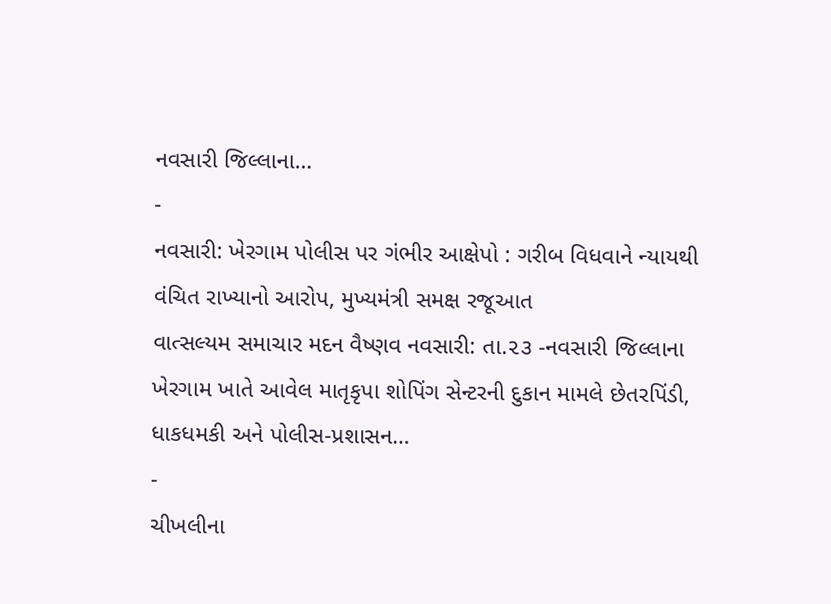નવસારી જિલ્લાના…
-
નવસારી: ખેરગામ પોલીસ પર ગંભીર આક્ષેપો : ગરીબ વિધવાને ન્યાયથી વંચિત રાખ્યાનો આરોપ, મુખ્યમંત્રી સમક્ષ રજૂઆત
વાત્સલ્યમ સમાચાર મદન વૈષ્ણવ નવસારી: તા.૨૩ -નવસારી જિલ્લાના ખેરગામ ખાતે આવેલ માતૃકૃપા શોપિંગ સેન્ટરની દુકાન મામલે છેતરપિંડી, ધાકધમકી અને પોલીસ-પ્રશાસન…
-
ચીખલીના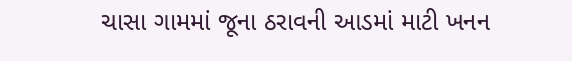ચાસા ગામમાં જૂના ઠરાવની આડમાં માટી ખનન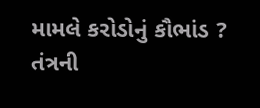મામલે કરોડોનું કૌભાંડ ? તંત્રની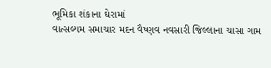ભૂમિકા શંકાના ઘેરામાં
વાત્સલ્યમ સમાચાર મદન વૈષ્ણવ નવસારી જિલ્લાના ચાસા ગામ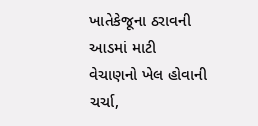ખાતેકેજૂના ઠરાવની આડમાં માટી વેચાણનો ખેલ હોવાની ચર્ચા,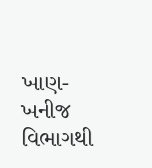ખાણ-ખનીજ વિભાગથી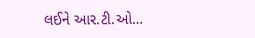લઈને આર.ટી.ઓ…